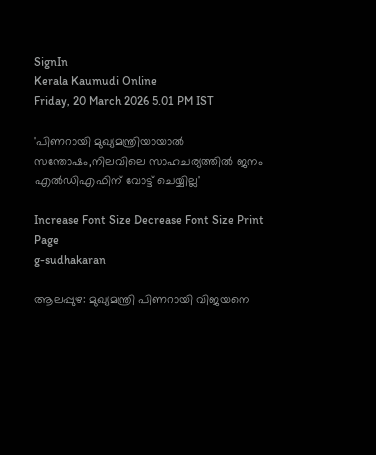SignIn
Kerala Kaumudi Online
Friday, 20 March 2026 5.01 PM IST

'പിണറായി മുഖ്യമന്ത്രിയായാൽ സന്തോഷം,നിലവിലെ സാഹചര്യത്തിൽ ജനം എൽഡിഎഫിന് വോട്ട് ചെയ്യില്ല'

Increase Font Size Decrease Font Size Print Page
g-sudhakaran

ആലപ്പുഴ: മുഖ്യമന്ത്രി പിണറായി വിജയനെ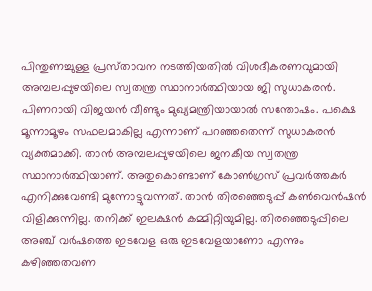പിന്തുണച്ചുള്ള പ്രസ്‌താവന നടത്തിയതിൽ വിശദീകരണവുമായി അമ്പലപ്പുഴയിലെ സ്വതന്ത്ര‌ സ്ഥാനാർത്ഥിയായ ജി സുധാകരൻ. പിണറായി വിജയൻ വീണ്ടും മുഖ്യമന്ത്രിയായാൽ സന്തോഷം. പക്ഷെ മൂന്നാമൂഴം സഫലമാകില്ല എന്നാണ് പറഞ്ഞതെന്ന് സുധാകരൻ വ്യക്തമാക്കി. താൻ അമ്പലപ്പുഴയിലെ ജനകീയ സ്വതന്ത്ര സ്ഥാനാർത്ഥിയാണ്. അതുകൊണ്ടാണ് കോൺഗ്രസ് പ്രവർത്തകർ എനിക്കുവേണ്ടി മുന്നോട്ടുവന്നത്. താൻ തിരഞ്ഞെടുപ്പ് കൺവെൻഷൻ വിളിക്കുന്നില്ല. തനിക്ക് ഇലക്ഷൻ കമ്മിറ്റിയുമില്ല. തിരഞ്ഞെടുപ്പിലെ അഞ്ച് വർഷത്തെ ഇടവേള ഒരു ഇടവേളയാണോ എന്നും കഴിഞ്ഞതവണ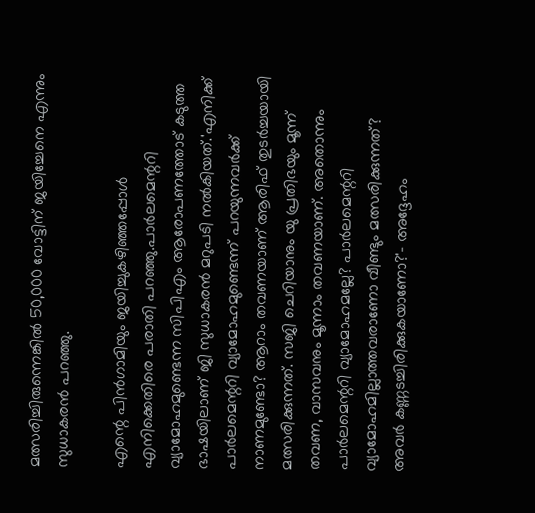മത്സരിച്ചിരുന്നെങ്കിൽ 50,000 വോട്ടിന് ജയിച്ചേനെ എന്നും സുധാകരൻ പറഞ്ഞു.

എന്റെ പിൻഗാമിയും ജയിച്ചുകഴിഞ്ഞപ്പോൾ എനിക്കെതിരെ പരാതി പറഞ്ഞു.പാർലമെന്ററി വ്യാമോഹമുണ്ടെന്ന സിപിഎം ആരോപണത്തോട്‌ കടുത്ത ഭാഷയിലാണ്‌ ജി സുധാകരൻ മറുപടി നൽകിയത്.'എനിക്ക് പാർലമെന്ററി വ്യാമോഹമുണ്ടെന്ന് പറയുന്നവർക്ക് നാണമുണ്ടോ? ആറാം തവണയാണ് ആരിഫ് തുടർച്ചയായി മത്സരിക്കുന്നത്. സജി ചെറിയാനും യു പ്രതിഭയും മൂന്ന് തവണ, വാസവനും മൂന്നാം തവണയാണ്. അതൊന്നും പാർലമെന്ററി വ്യാമോഹമല്ലേ? പാർലമെന്ററി വ്യാമോഹമില്ലാത്തവരാണോ വീണ്ടും മത്സരിക്കുന്നത്? അവർ കണ്ണടച്ചിരിക്കുകയാണോ?'- അദ്ദേഹം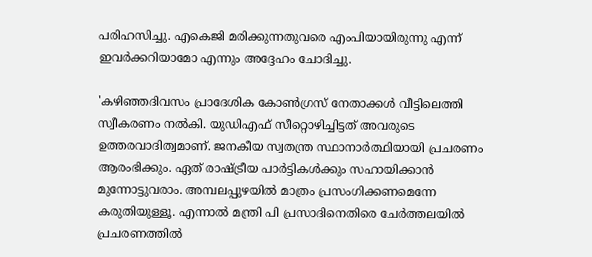പരിഹസിച്ചു. എകെജി മരിക്കുന്നതുവരെ എംപിയായിരുന്നു എന്ന് ഇവർക്കറിയാമോ എന്നും അദ്ദേഹം ചോദിച്ചു.

'കഴിഞ്ഞദിവസം പ്രാദേശിക കോൺഗ്രസ് നേതാക്കൾ വീട്ടിലെത്തി സ്വീകരണം നൽകി. യുഡിഎഫ് സീറ്റൊഴിച്ചിട്ടത് അവരുടെ ഉത്തരവാദിത്വമാണ്. ജനകീയ സ്വതന്ത്ര സ്ഥാനാർത്ഥിയായി പ്രചരണം ആരംഭിക്കും. ഏത് രാഷ്‌ട്രീയ പാർട്ടികൾക്കും സഹായിക്കാൻ മുന്നോട്ടുവരാം. അമ്പലപ്പുഴയിൽ മാത്രം പ്രസംഗിക്കണമെന്നേ കരുതിയുള്ളൂ. എന്നാൽ മന്ത്രി പി പ്രസാദിനെതിരെ ചേർത്തലയിൽ പ്രചരണത്തിൽ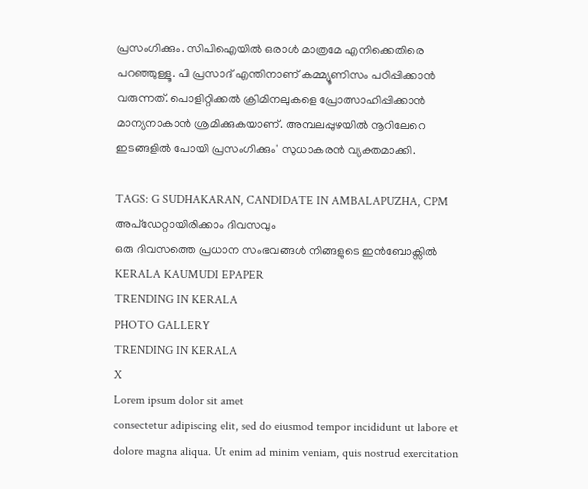പ്രസംഗിക്കും. സിപിഐയിൽ ഒരാൾ മാത്രമേ എനിക്കെതിരെ പറഞ്ഞുള്ളൂ. പി പ്രസാദ് എന്തിനാണ് കമ്മ്യൂണിസം പഠിപ്പിക്കാൻ വരുന്നത്. പൊളിറ്റിക്കൽ ക്രിമിനലുകളെ പ്രോത്സാഹിപ്പിക്കാൻ മാന്യനാകാൻ ശ്രമിക്കുകയാണ്. അമ്പലപ്പുഴയിൽ നൂറിലേറെ ഇടങ്ങളിൽ പോയി പ്രസംഗിക്കും' സുധാകരൻ വ്യക്തമാക്കി.

TAGS: G SUDHAKARAN, CANDIDATE IN AMBALAPUZHA, CPM
അപ്ഡേറ്റായിരിക്കാം ദിവസവും
ഒരു ദിവസത്തെ പ്രധാന സംഭവങ്ങൾ നിങ്ങളുടെ ഇൻബോക്സിൽ
KERALA KAUMUDI EPAPER
TRENDING IN KERALA
PHOTO GALLERY
TRENDING IN KERALA
X
Lorem ipsum dolor sit amet
consectetur adipiscing elit, sed do eiusmod tempor incididunt ut labore et dolore magna aliqua. Ut enim ad minim veniam, quis nostrud exercitation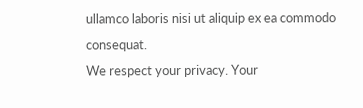ullamco laboris nisi ut aliquip ex ea commodo consequat.
We respect your privacy. Your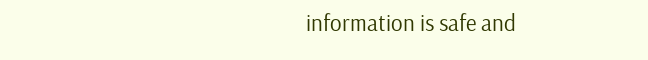information is safe and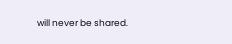will never be shared.